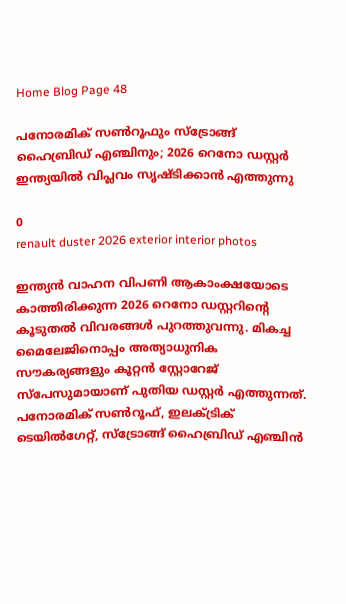Home Blog Page 48

പനോരമിക് സൺറൂഫും സ്ട്രോങ്ങ് ഹൈബ്രിഡ് എഞ്ചിനും; 2026 റെനോ ഡസ്റ്റർ ഇന്ത്യയിൽ വിപ്ലവം സൃഷ്ടിക്കാൻ എത്തുന്നു

0
renault duster 2026 exterior interior photos

ഇന്ത്യൻ വാഹന വിപണി ആകാംക്ഷയോടെ കാത്തിരിക്കുന്ന 2026 റെനോ ഡസ്റ്ററിൻ്റെ കൂടുതൽ വിവരങ്ങൾ പുറത്തുവന്നു. മികച്ച മൈലേജിനൊപ്പം അത്യാധുനിക സൗകര്യങ്ങളും കൂറ്റൻ സ്റ്റോറേജ് സ്പേസുമായാണ് പുതിയ ഡസ്റ്റർ എത്തുന്നത്. പനോരമിക് സൺറൂഫ്, ഇലക്ട്രിക് ടെയിൽഗേറ്റ്, സ്ട്രോങ്ങ് ഹൈബ്രിഡ് എഞ്ചിൻ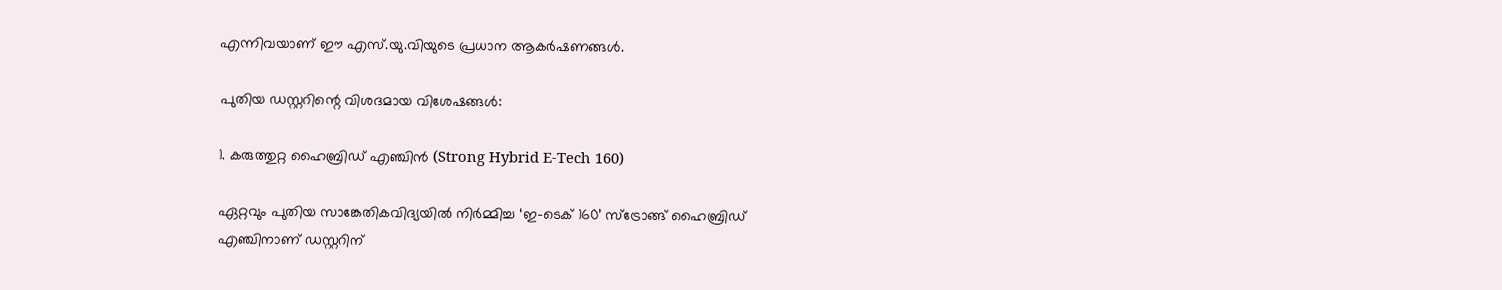എന്നിവയാണ് ഈ എസ്.യു.വിയുടെ പ്രധാന ആകർഷണങ്ങൾ.

പുതിയ ഡസ്റ്ററിന്റെ വിശദമായ വിശേഷങ്ങൾ:

1. കരുത്തുറ്റ ഹൈബ്രിഡ് എഞ്ചിൻ (Strong Hybrid E-Tech 160)

ഏറ്റവും പുതിയ സാങ്കേതികവിദ്യയിൽ നിർമ്മിച്ച ‘ഇ-ടെക് 160’ സ്ട്രോങ്ങ് ഹൈബ്രിഡ് എഞ്ചിനാണ് ഡസ്റ്ററിന്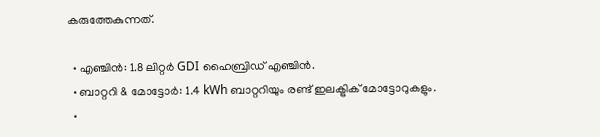കരുത്തേകുന്നത്.

  • എഞ്ചിൻ: 1.8 ലിറ്റർ GDI ഹൈബ്രിഡ് എഞ്ചിൻ.
  • ബാറ്ററി & മോട്ടോർ: 1.4 kWh ബാറ്ററിയും രണ്ട് ഇലക്ട്രിക് മോട്ടോറുകളും.
  •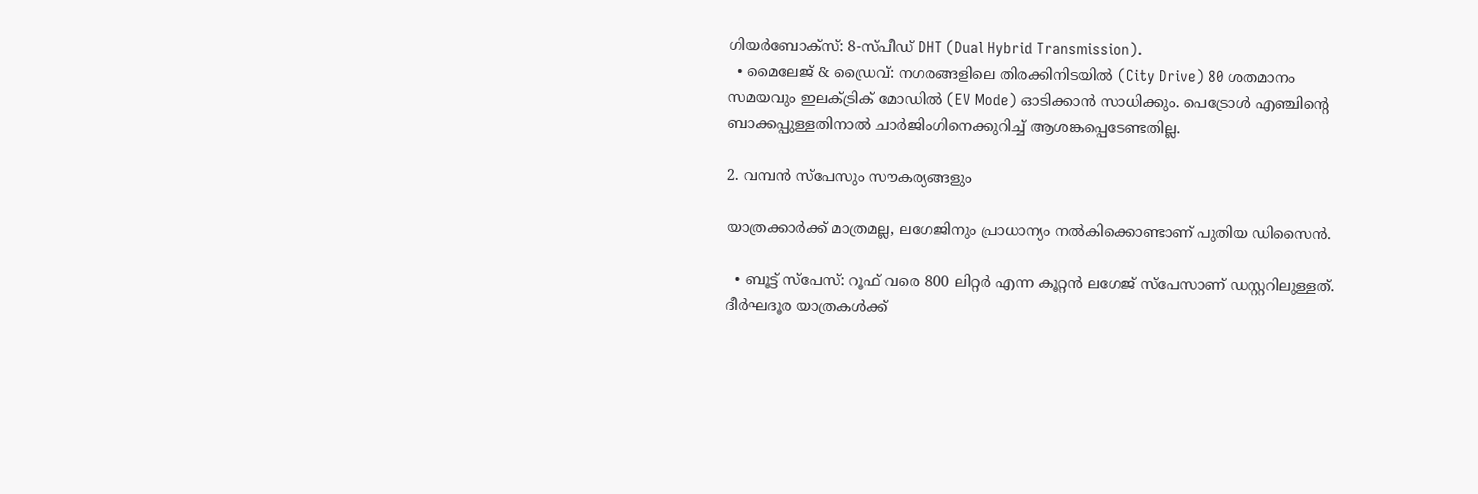ഗിയർബോക്സ്: 8-സ്പീഡ് DHT (Dual Hybrid Transmission).
  • മൈലേജ് & ഡ്രൈവ്: നഗരങ്ങളിലെ തിരക്കിനിടയിൽ (City Drive) 80 ശതമാനം സമയവും ഇലക്ട്രിക് മോഡിൽ (EV Mode) ഓടിക്കാൻ സാധിക്കും. പെട്രോൾ എഞ്ചിന്റെ ബാക്കപ്പുള്ളതിനാൽ ചാർജിംഗിനെക്കുറിച്ച് ആശങ്കപ്പെടേണ്ടതില്ല.

2. വമ്പൻ സ്‌പേസും സൗകര്യങ്ങളും

യാത്രക്കാർക്ക് മാത്രമല്ല, ലഗേജിനും പ്രാധാന്യം നൽകിക്കൊണ്ടാണ് പുതിയ ഡിസൈൻ.

  • ബൂട്ട് സ്പേസ്: റൂഫ് വരെ 800 ലിറ്റർ എന്ന കൂറ്റൻ ലഗേജ് സ്പേസാണ് ഡസ്റ്ററിലുള്ളത്. ദീർഘദൂര യാത്രകൾക്ക്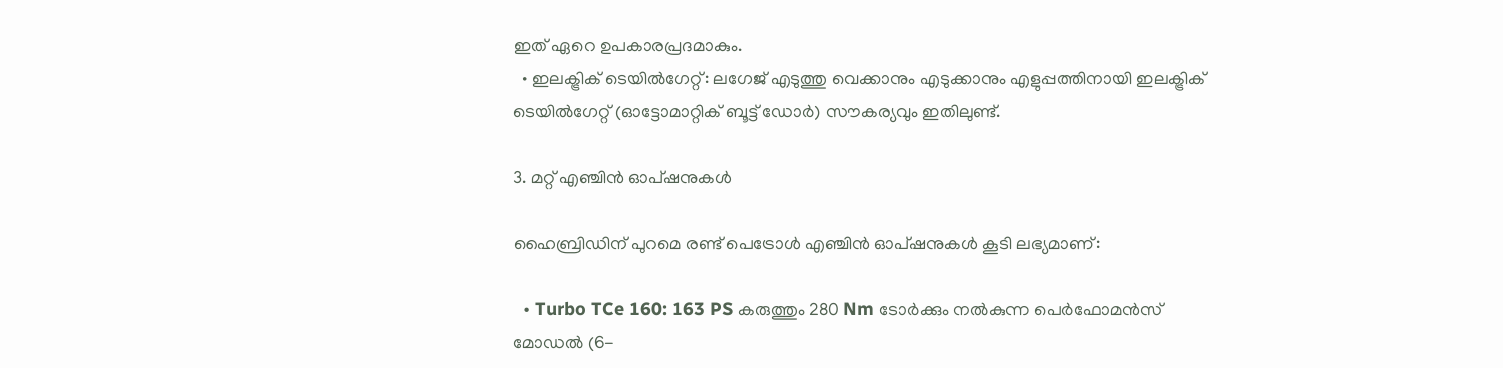ഇത് ഏറെ ഉപകാരപ്രദമാകും.
  • ഇലക്ട്രിക് ടെയിൽഗേറ്റ്: ലഗേജ് എടുത്തു വെക്കാനും എടുക്കാനും എളുപ്പത്തിനായി ഇലക്ട്രിക് ടെയിൽഗേറ്റ് (ഓട്ടോമാറ്റിക് ബൂട്ട് ഡോർ) സൗകര്യവും ഇതിലുണ്ട്.

3. മറ്റ് എഞ്ചിൻ ഓപ്ഷനുകൾ

ഹൈബ്രിഡിന് പുറമെ രണ്ട് പെട്രോൾ എഞ്ചിൻ ഓപ്ഷനുകൾ കൂടി ലഭ്യമാണ്:

  • Turbo TCe 160: 163 PS കരുത്തും 280 Nm ടോർക്കും നൽകുന്ന പെർഫോമൻസ് മോഡൽ (6-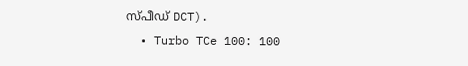സ്പീഡ് DCT).
  • Turbo TCe 100: 100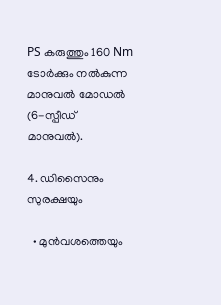PS കരുത്തും 160 Nm ടോർക്കും നൽകുന്ന മാനുവൽ മോഡൽ (6-സ്പീഡ് മാനുവൽ).

4. ഡിസൈനും സുരക്ഷയും

  • മുൻവശത്തെയും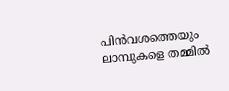പിൻവശത്തെയും ലാമ്പുകളെ തമ്മിൽ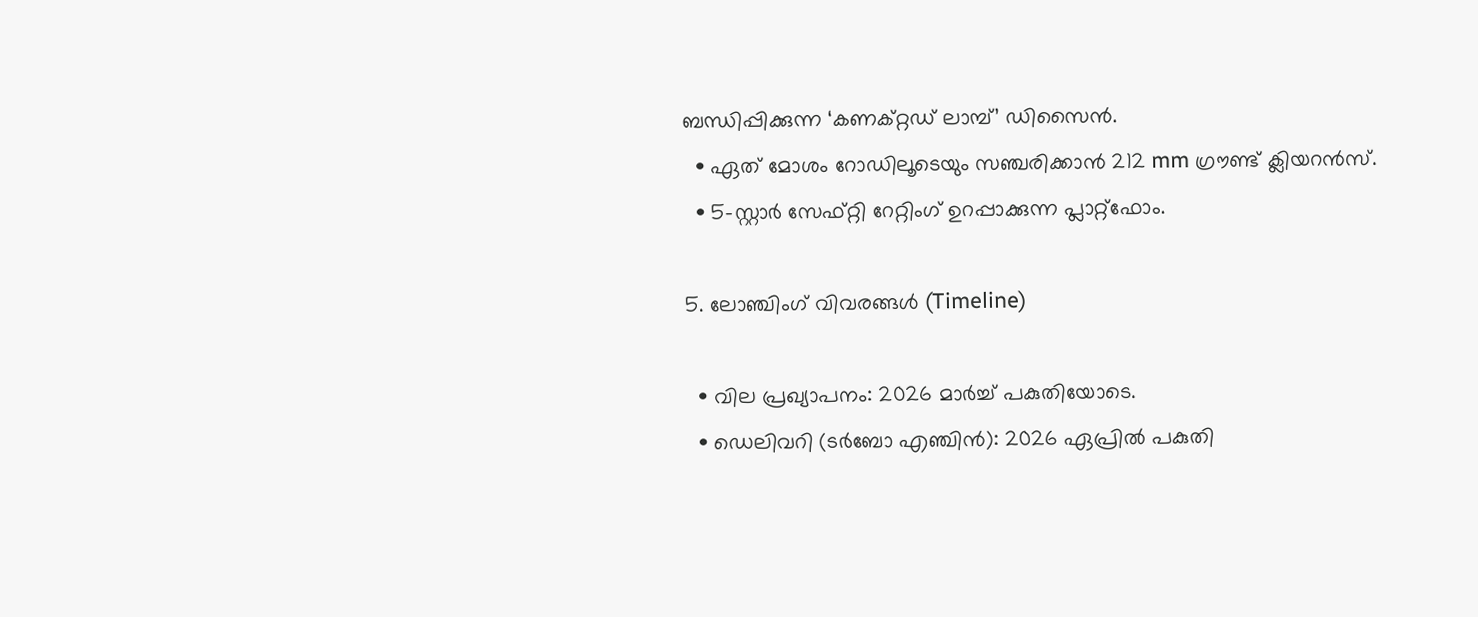ബന്ധിപ്പിക്കുന്ന ‘കണക്റ്റഡ് ലാമ്പ്’ ഡിസൈൻ.
  • ഏത് മോശം റോഡിലൂടെയും സഞ്ചരിക്കാൻ 212 mm ഗ്രൗണ്ട് ക്ലിയറൻസ്.
  • 5-സ്റ്റാർ സേഫ്റ്റി റേറ്റിംഗ് ഉറപ്പാക്കുന്ന പ്ലാറ്റ്‌ഫോം.

5. ലോഞ്ചിംഗ് വിവരങ്ങൾ (Timeline)

  • വില പ്രഖ്യാപനം: 2026 മാർച്ച് പകുതിയോടെ.
  • ഡെലിവറി (ടർബോ എഞ്ചിൻ): 2026 ഏപ്രിൽ പകുതി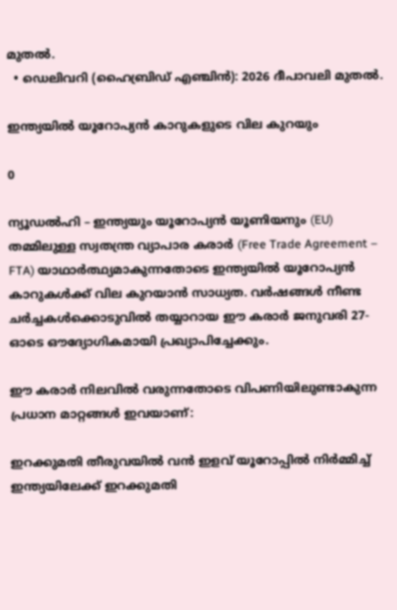മുതൽ.
  • ഡെലിവറി (ഹൈബ്രിഡ് എഞ്ചിൻ): 2026 ദീപാവലി മുതൽ.

ഇന്ത്യയിൽ യൂറോപ്യൻ കാറുകളുടെ വില കുറയും

0

ന്യൂഡൽഹി – ഇന്ത്യയും യൂറോപ്യൻ യൂണിയനും (EU) തമ്മിലുള്ള സ്വതന്ത്ര വ്യാപാര കരാർ (Free Trade Agreement – FTA) യാഥാർത്ഥ്യമാകുന്നതോടെ ഇന്ത്യയിൽ യൂറോപ്യൻ കാറുകൾക്ക് വില കുറയാൻ സാധ്യത. വർഷങ്ങൾ നീണ്ട ചർച്ചകൾക്കൊടുവിൽ തയ്യാറായ ഈ കരാർ ജനുവരി 27-ഓടെ ഔദ്യോഗികമായി പ്രഖ്യാപിച്ചേക്കും.

ഈ കരാർ നിലവിൽ വരുന്നതോടെ വിപണിയിലുണ്ടാകുന്ന പ്രധാന മാറ്റങ്ങൾ ഇവയാണ്:

ഇറക്കുമതി തീരുവയിൽ വൻ ഇളവ് യൂറോപ്പിൽ നിർമ്മിച്ച് ഇന്ത്യയിലേക്ക് ഇറക്കുമതി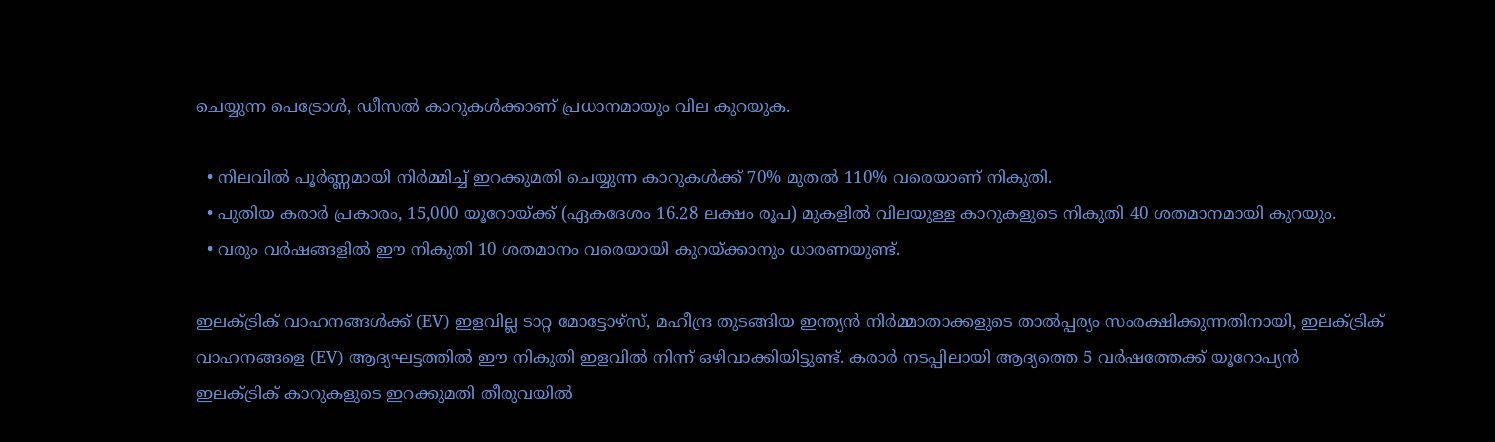ചെയ്യുന്ന പെട്രോൾ, ഡീസൽ കാറുകൾക്കാണ് പ്രധാനമായും വില കുറയുക.

  • നിലവിൽ പൂർണ്ണമായി നിർമ്മിച്ച് ഇറക്കുമതി ചെയ്യുന്ന കാറുകൾക്ക് 70% മുതൽ 110% വരെയാണ് നികുതി.
  • പുതിയ കരാർ പ്രകാരം, 15,000 യൂറോയ്ക്ക് (ഏകദേശം 16.28 ലക്ഷം രൂപ) മുകളിൽ വിലയുള്ള കാറുകളുടെ നികുതി 40 ശതമാനമായി കുറയും.
  • വരും വർഷങ്ങളിൽ ഈ നികുതി 10 ശതമാനം വരെയായി കുറയ്ക്കാനും ധാരണയുണ്ട്.

ഇലക്ട്രിക് വാഹനങ്ങൾക്ക് (EV) ഇളവില്ല ടാറ്റ മോട്ടോഴ്‌സ്, മഹീന്ദ്ര തുടങ്ങിയ ഇന്ത്യൻ നിർമ്മാതാക്കളുടെ താൽപ്പര്യം സംരക്ഷിക്കുന്നതിനായി, ഇലക്ട്രിക് വാഹനങ്ങളെ (EV) ആദ്യഘട്ടത്തിൽ ഈ നികുതി ഇളവിൽ നിന്ന് ഒഴിവാക്കിയിട്ടുണ്ട്. കരാർ നടപ്പിലായി ആദ്യത്തെ 5 വർഷത്തേക്ക് യൂറോപ്യൻ ഇലക്ട്രിക് കാറുകളുടെ ഇറക്കുമതി തീരുവയിൽ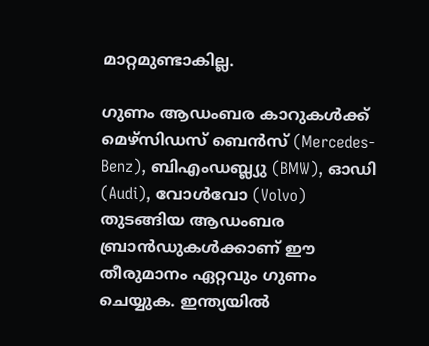മാറ്റമുണ്ടാകില്ല.

ഗുണം ആഡംബര കാറുകൾക്ക് മെഴ്‌സിഡസ് ബെൻസ് (Mercedes-Benz), ബിഎംഡബ്ല്യു (BMW), ഓഡി (Audi), വോൾവോ (Volvo) തുടങ്ങിയ ആഡംബര ബ്രാൻഡുകൾക്കാണ് ഈ തീരുമാനം ഏറ്റവും ഗുണം ചെയ്യുക. ഇന്ത്യയിൽ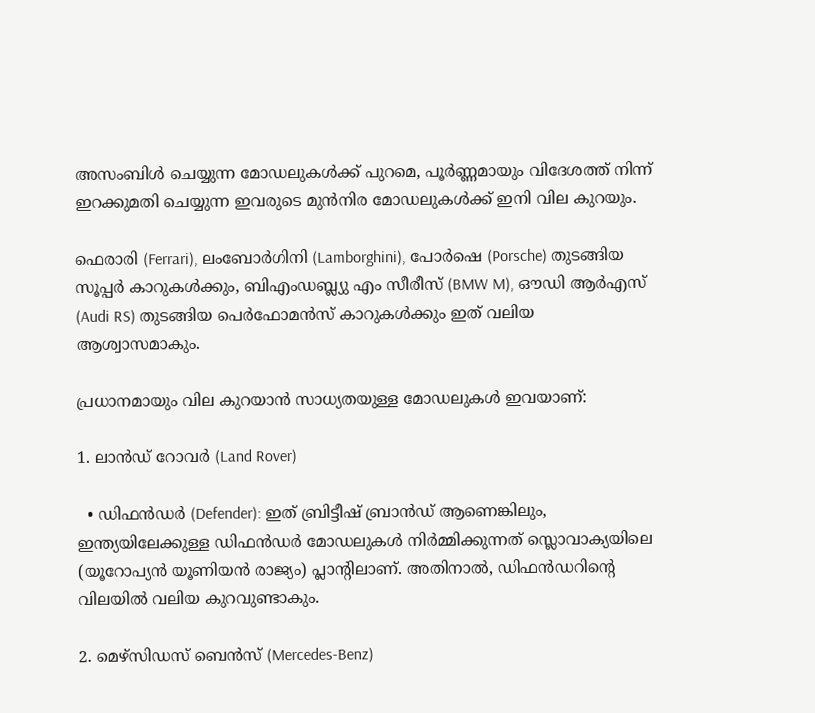അസംബിൾ ചെയ്യുന്ന മോഡലുകൾക്ക് പുറമെ, പൂർണ്ണമായും വിദേശത്ത് നിന്ന് ഇറക്കുമതി ചെയ്യുന്ന ഇവരുടെ മുൻനിര മോഡലുകൾക്ക് ഇനി വില കുറയും.

ഫെരാരി (Ferrari), ലംബോർഗിനി (Lamborghini), പോർഷെ (Porsche) തുടങ്ങിയ സൂപ്പർ കാറുകൾക്കും, ബിഎംഡബ്ല്യു എം സീരീസ് (BMW M), ഔഡി ആർഎസ് (Audi RS) തുടങ്ങിയ പെർഫോമൻസ് കാറുകൾക്കും ഇത് വലിയ ആശ്വാസമാകും.

പ്രധാനമായും വില കുറയാൻ സാധ്യതയുള്ള മോഡലുകൾ ഇവയാണ്:

1. ലാൻഡ് റോവർ (Land Rover)

  • ഡിഫൻഡർ (Defender): ഇത് ബ്രിട്ടീഷ് ബ്രാൻഡ് ആണെങ്കിലും, ഇന്ത്യയിലേക്കുള്ള ഡിഫൻഡർ മോഡലുകൾ നിർമ്മിക്കുന്നത് സ്ലൊവാക്യയിലെ (യൂറോപ്യൻ യൂണിയൻ രാജ്യം) പ്ലാന്റിലാണ്. അതിനാൽ, ഡിഫൻഡറിന്റെ വിലയിൽ വലിയ കുറവുണ്ടാകും.

2. മെഴ്‌സിഡസ് ബെൻസ് (Mercedes-Benz)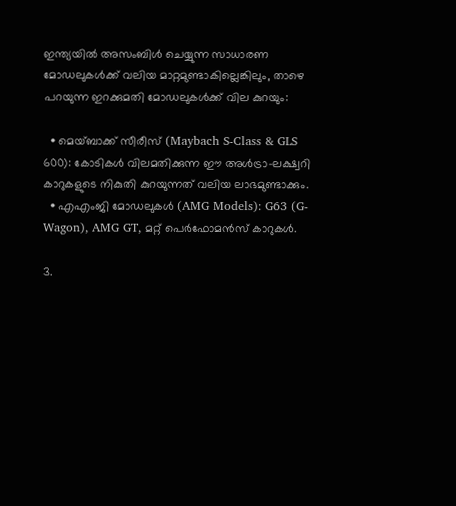ഇന്ത്യയിൽ അസംബിൾ ചെയ്യുന്ന സാധാരണ മോഡലുകൾക്ക് വലിയ മാറ്റമുണ്ടാകില്ലെങ്കിലും, താഴെ പറയുന്ന ഇറക്കുമതി മോഡലുകൾക്ക് വില കുറയും:

  • മെയ്ബാക്ക് സീരീസ് (Maybach S-Class & GLS 600): കോടികൾ വിലമതിക്കുന്ന ഈ അൾട്രാ-ലക്ഷ്വറി കാറുകളുടെ നികുതി കുറയുന്നത് വലിയ ലാഭമുണ്ടാക്കും.
  • എഎംജി മോഡലുകൾ (AMG Models): G63 (G-Wagon), AMG GT, മറ്റ് പെർഫോമൻസ് കാറുകൾ.

3.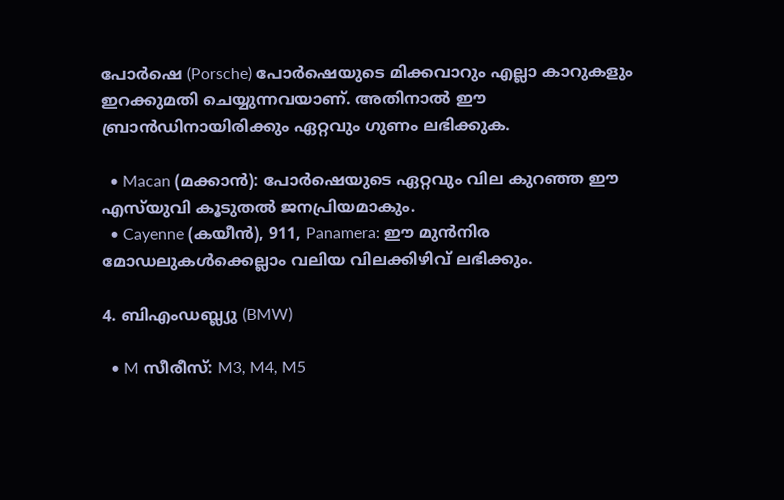പോർഷെ (Porsche) പോർഷെയുടെ മിക്കവാറും എല്ലാ കാറുകളും ഇറക്കുമതി ചെയ്യുന്നവയാണ്. അതിനാൽ ഈ ബ്രാൻഡിനായിരിക്കും ഏറ്റവും ഗുണം ലഭിക്കുക.

  • Macan (മക്കാൻ): പോർഷെയുടെ ഏറ്റവും വില കുറഞ്ഞ ഈ എസ്‌യുവി കൂടുതൽ ജനപ്രിയമാകും.
  • Cayenne (കയീൻ), 911, Panamera: ഈ മുൻനിര മോഡലുകൾക്കെല്ലാം വലിയ വിലക്കിഴിവ് ലഭിക്കും.

4. ബിഎംഡബ്ല്യു (BMW)

  • M സീരീസ്: M3, M4, M5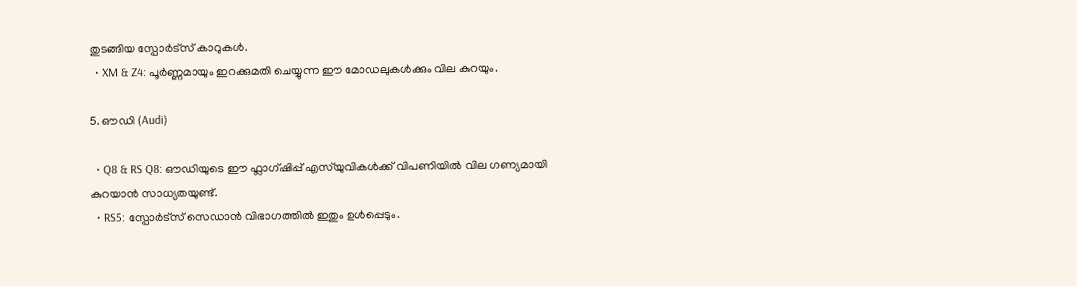തുടങ്ങിയ സ്പോർട്സ് കാറുകൾ.
  • XM & Z4: പൂർണ്ണമായും ഇറക്കുമതി ചെയ്യുന്ന ഈ മോഡലുകൾക്കും വില കുറയും.

5. ഔഡി (Audi)

  • Q8 & RS Q8: ഔഡിയുടെ ഈ ഫ്ലാഗ്ഷിപ്പ് എസ്‌യുവികൾക്ക് വിപണിയിൽ വില ഗണ്യമായി കുറയാൻ സാധ്യതയുണ്ട്.
  • RS5: സ്പോർട്സ് സെഡാൻ വിഭാഗത്തിൽ ഇതും ഉൾപ്പെടും.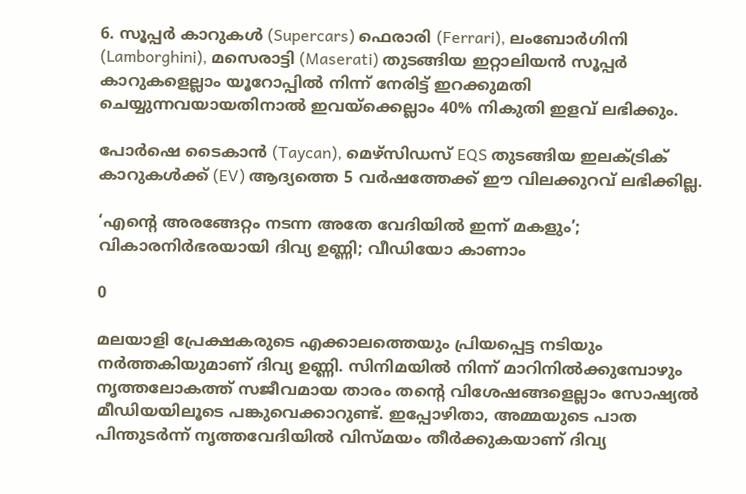6. സൂപ്പർ കാറുകൾ (Supercars) ഫെരാരി (Ferrari), ലംബോർഗിനി (Lamborghini), മസെരാട്ടി (Maserati) തുടങ്ങിയ ഇറ്റാലിയൻ സൂപ്പർ കാറുകളെല്ലാം യൂറോപ്പിൽ നിന്ന് നേരിട്ട് ഇറക്കുമതി ചെയ്യുന്നവയായതിനാൽ ഇവയ്ക്കെല്ലാം 40% നികുതി ഇളവ് ലഭിക്കും.

പോർഷെ ടൈകാൻ (Taycan), മെഴ്‌സിഡസ് EQS തുടങ്ങിയ ഇലക്ട്രിക് കാറുകൾക്ക് (EV) ആദ്യത്തെ 5 വർഷത്തേക്ക് ഈ വിലക്കുറവ് ലഭിക്കില്ല.

‘എന്റെ അരങ്ങേറ്റം നടന്ന അതേ വേദിയിൽ ഇന്ന് മകളും’; വികാരനിർഭരയായി ദിവ്യ ഉണ്ണി; വീഡിയോ കാണാം

0

മലയാളി പ്രേക്ഷകരുടെ എക്കാലത്തെയും പ്രിയപ്പെട്ട നടിയും നർത്തകിയുമാണ് ദിവ്യ ഉണ്ണി. സിനിമയിൽ നിന്ന് മാറിനിൽക്കുമ്പോഴും നൃത്തലോകത്ത് സജീവമായ താരം തന്റെ വിശേഷങ്ങളെല്ലാം സോഷ്യൽ മീഡിയയിലൂടെ പങ്കുവെക്കാറുണ്ട്. ഇപ്പോഴിതാ, അമ്മയുടെ പാത പിന്തുടർന്ന് നൃത്തവേദിയിൽ വിസ്മയം തീർക്കുകയാണ് ദിവ്യ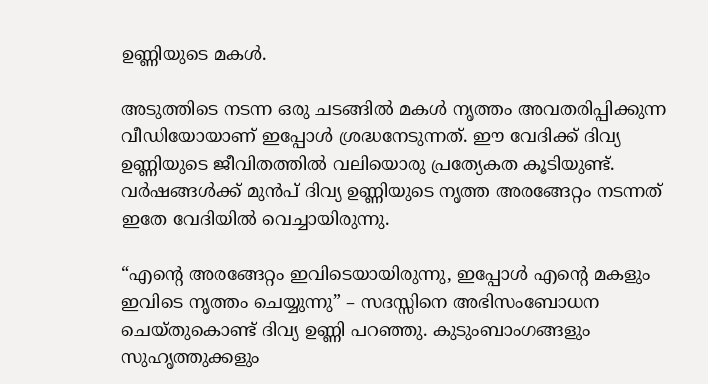ഉണ്ണിയുടെ മകൾ.

അടുത്തിടെ നടന്ന ഒരു ചടങ്ങിൽ മകൾ നൃത്തം അവതരിപ്പിക്കുന്ന വീഡിയോയാണ് ഇപ്പോൾ ശ്രദ്ധനേടുന്നത്. ഈ വേദിക്ക് ദിവ്യ ഉണ്ണിയുടെ ജീവിതത്തിൽ വലിയൊരു പ്രത്യേകത കൂടിയുണ്ട്. വർഷങ്ങൾക്ക് മുൻപ് ദിവ്യ ഉണ്ണിയുടെ നൃത്ത അരങ്ങേറ്റം നടന്നത് ഇതേ വേദിയിൽ വെച്ചായിരുന്നു.

“എന്റെ അരങ്ങേറ്റം ഇവിടെയായിരുന്നു, ഇപ്പോൾ എന്റെ മകളും ഇവിടെ നൃത്തം ചെയ്യുന്നു” – സദസ്സിനെ അഭിസംബോധന ചെയ്തുകൊണ്ട് ദിവ്യ ഉണ്ണി പറഞ്ഞു. കുടുംബാംഗങ്ങളും സുഹൃത്തുക്കളും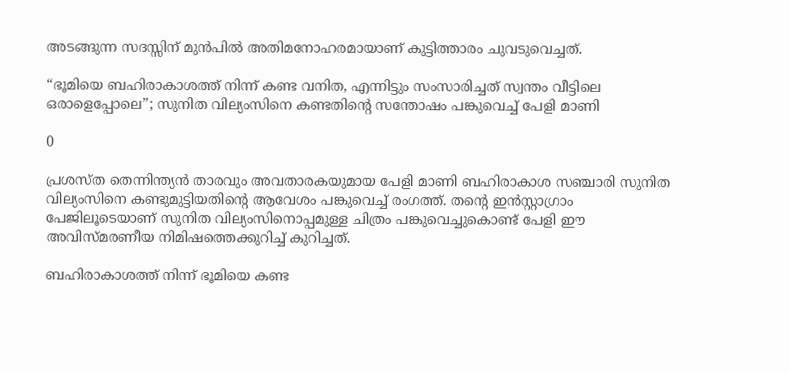അടങ്ങുന്ന സദസ്സിന് മുൻപിൽ അതിമനോഹരമായാണ് കുട്ടിത്താരം ചുവടുവെച്ചത്.

“ഭൂമിയെ ബഹിരാകാശത്ത് നിന്ന് കണ്ട വനിത, എന്നിട്ടും സംസാരിച്ചത് സ്വന്തം വീട്ടിലെ ഒരാളെപ്പോലെ”; സുനിത വില്യംസിനെ കണ്ടതിന്റെ സന്തോഷം പങ്കുവെച്ച് പേളി മാണി

0

പ്രശസ്ത തെന്നിന്ത്യൻ താരവും അവതാരകയുമായ പേളി മാണി ബഹിരാകാശ സഞ്ചാരി സുനിത വില്യംസിനെ കണ്ടുമുട്ടിയതിന്റെ ആവേശം പങ്കുവെച്ച് രംഗത്ത്. തന്റെ ഇൻസ്റ്റാഗ്രാം പേജിലൂടെയാണ് സുനിത വില്യംസിനൊപ്പമുള്ള ചിത്രം പങ്കുവെച്ചുകൊണ്ട് പേളി ഈ അവിസ്മരണീയ നിമിഷത്തെക്കുറിച്ച് കുറിച്ചത്.

ബഹിരാകാശത്ത് നിന്ന് ഭൂമിയെ കണ്ട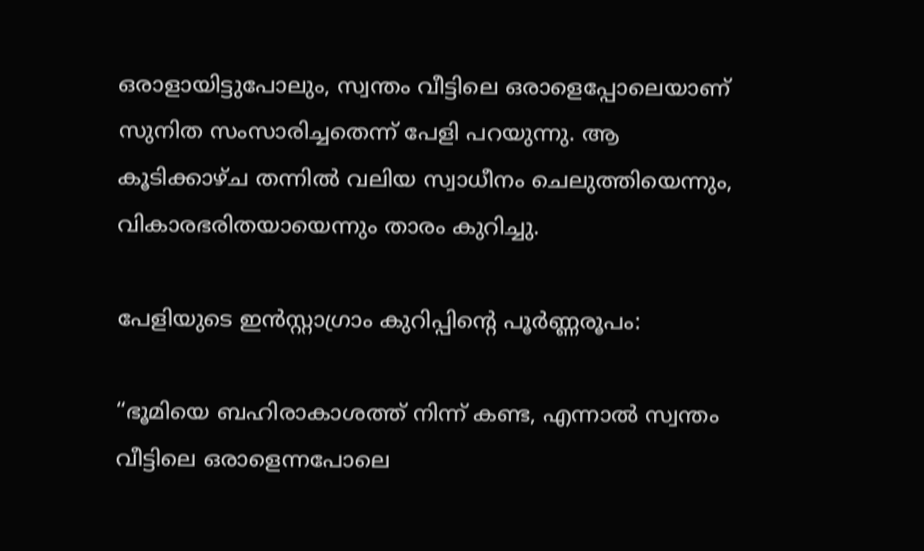ഒരാളായിട്ടുപോലും, സ്വന്തം വീട്ടിലെ ഒരാളെപ്പോലെയാണ് സുനിത സംസാരിച്ചതെന്ന് പേളി പറയുന്നു. ആ കൂടിക്കാഴ്ച തന്നിൽ വലിയ സ്വാധീനം ചെലുത്തിയെന്നും, വികാരഭരിതയായെന്നും താരം കുറിച്ചു.

പേളിയുടെ ഇൻസ്റ്റാഗ്രാം കുറിപ്പിന്റെ പൂർണ്ണരൂപം:

“ഭൂമിയെ ബഹിരാകാശത്ത് നിന്ന് കണ്ട, എന്നാൽ സ്വന്തം വീട്ടിലെ ഒരാളെന്നപോലെ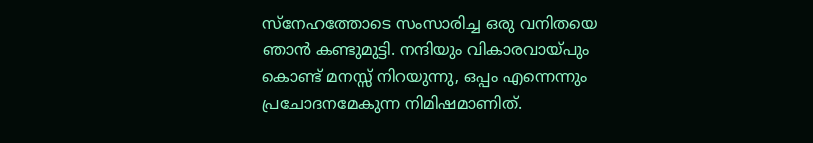സ്നേഹത്തോടെ സംസാരിച്ച ഒരു വനിതയെ ഞാൻ കണ്ടുമുട്ടി. നന്ദിയും വികാരവായ്പും കൊണ്ട് മനസ്സ് നിറയുന്നു, ഒപ്പം എന്നെന്നും പ്രചോദനമേകുന്ന നിമിഷമാണിത്.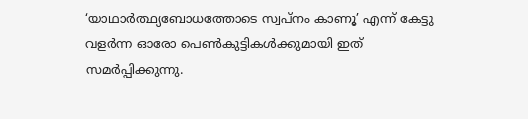‘യാഥാർത്ഥ്യബോധത്തോടെ സ്വപ്നം കാണൂ’ എന്ന് കേട്ടു വളർന്ന ഓരോ പെൺകുട്ടികൾക്കുമായി ഇത് സമർപ്പിക്കുന്നു.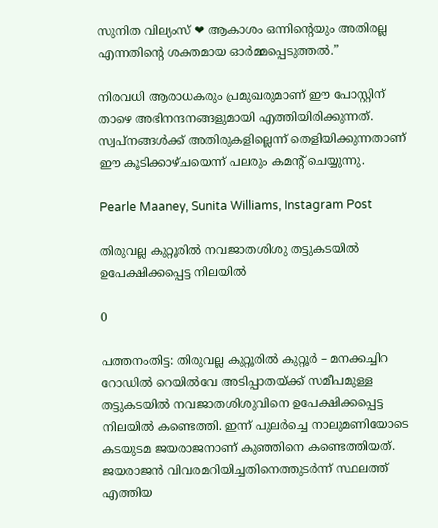സുനിത വില്യംസ് ❤ ആകാശം ഒന്നിന്റെയും അതിരല്ല എന്നതിന്റെ ശക്തമായ ഓർമ്മപ്പെടുത്തൽ.”

നിരവധി ആരാധകരും പ്രമുഖരുമാണ് ഈ പോസ്റ്റിന് താഴെ അഭിനന്ദനങ്ങളുമായി എത്തിയിരിക്കുന്നത്. സ്വപ്നങ്ങൾക്ക് അതിരുകളില്ലെന്ന് തെളിയിക്കുന്നതാണ് ഈ കൂടിക്കാഴ്ചയെന്ന് പലരും കമന്റ് ചെയ്യുന്നു.

Pearle Maaney, Sunita Williams, Instagram Post

തിരുവല്ല കുറ്റൂരിൽ നവജാതശിശു തട്ടുകടയിൽ ഉപേക്ഷിക്കപ്പെട്ട നിലയിൽ

0

പത്തനംതിട്ട: തിരുവല്ല കുറ്റൂരിൽ കുറ്റൂർ – മനക്കച്ചിറ റോഡിൽ റെയിൽവേ അടിപ്പാതയ്ക്ക് സമീപമുള്ള തട്ടുകടയിൽ നവജാതശിശുവിനെ ഉപേക്ഷിക്കപ്പെട്ട നിലയിൽ കണ്ടെത്തി. ഇന്ന് പുലർച്ചെ നാലുമണിയോടെ കടയുടമ ജയരാജനാണ് കുഞ്ഞിനെ കണ്ടെത്തിയത്. ജയരാജൻ വിവരമറിയിച്ചതിനെത്തുടർന്ന് സ്ഥലത്ത് എത്തിയ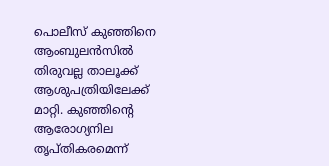പൊലീസ് കുഞ്ഞിനെ ആംബുലൻസിൽ തിരുവല്ല താലൂക്ക് ആശുപത്രിയിലേക്ക് മാറ്റി. കുഞ്ഞിന്‍റെ ആരോഗ്യനില തൃപ്തികരമെന്ന്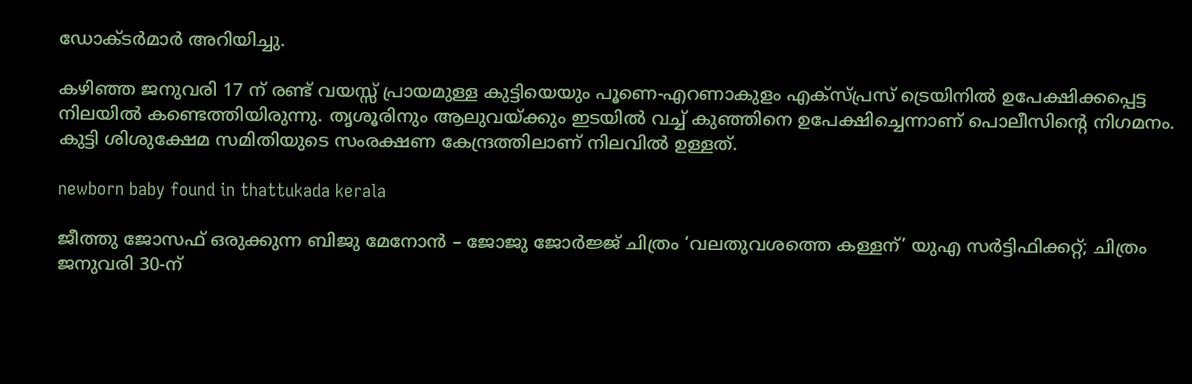ഡോക്ടർമാർ അറിയിച്ചു.

കഴിഞ്ഞ ജനുവരി 17 ന് രണ്ട് വയസ്സ് പ്രായമുള്ള കുട്ടിയെയും പൂണെ-എറണാകുളം എക്സ്പ്രസ് ട്രെയിനിൽ ഉപേക്ഷിക്കപ്പെട്ട നിലയിൽ കണ്ടെത്തിയിരുന്നു. തൃശൂരിനും ആലുവയ്ക്കും ഇടയില്‍ വച്ച് കുഞ്ഞിനെ ഉപേക്ഷിച്ചെന്നാണ് പൊലീസിന്റെ നിഗമനം. കുട്ടി ശിശുക്ഷേമ സമിതിയുടെ സംരക്ഷണ കേന്ദ്രത്തിലാണ് നിലവിൽ ഉള്ളത്.

newborn baby found in thattukada kerala

ജീത്തു ജോസഫ് ഒരുക്കുന്ന ബിജു മേനോൻ – ജോജു ജോർജ്ജ് ചിത്രം ‘വലതുവശത്തെ കള്ളന്’ യുഎ സർട്ടിഫിക്കറ്റ്; ചിത്രം ജനുവരി 30-ന്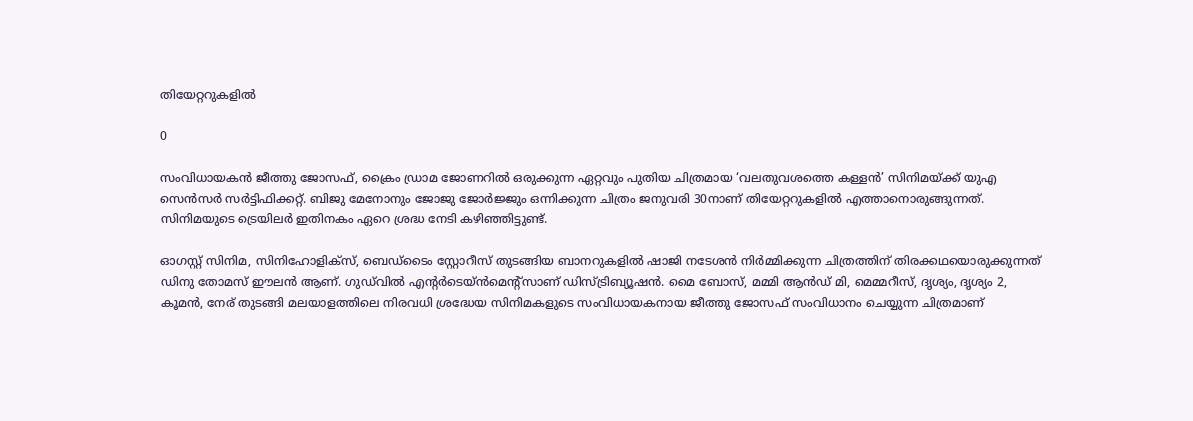തിയേറ്ററുകളിൽ

0

സംവിധായകൻ ജീത്തു ജോസഫ്, ക്രൈം ഡ്രാമ ജോണറിൽ ഒരുക്കുന്ന ഏറ്റവും പുതിയ ചിത്രമായ ‘വലതുവശത്തെ കള്ളൻ’ സിനിമയ്ക്ക് യുഎ സെൻസർ സർട്ടിഫിക്കറ്റ്. ബിജു മേനോനും ജോജു ജോര്‍ജ്ജും ഒന്നിക്കുന്ന ചിത്രം ജനുവരി 30നാണ് തിയേറ്ററുകളിൽ എത്താനൊരുങ്ങുന്നത്. സിനിമയുടെ ട്രെയിലർ ഇതിനകം ഏറെ ശ്രദ്ധ നേടി കഴിഞ്ഞിട്ടുണ്ട്.

ഓഗസ്റ്റ് സിനിമ, സിനിഹോളിക്സ്, ബെഡ്‍ടൈം സ്റ്റോറീസ് തുടങ്ങിയ ബാനറുകളിൽ ഷാജി നടേശൻ നിർമ്മിക്കുന്ന ചിത്രത്തിന് തിരക്കഥയൊരുക്കുന്നത് ഡിനു തോമസ് ഈലൻ ആണ്. ഗുഡ്‍വിൽ എന്‍റർടെയ്ൻമെന്‍റ്സാണ് ഡിസ്ട്രിബ്യൂഷൻ. മൈ ബോസ്, മമ്മി ആൻഡ് മി, മെമ്മറീസ്, ദൃശ്യം, ദൃശ്യം 2, കൂമൻ, നേര് തുടങ്ങി മലയാളത്തിലെ നിരവധി ശ്രദ്ധേയ സിനിമകളുടെ സംവിധായകനായ ജീത്തു ജോസഫ് സംവിധാനം ചെയ്യുന്ന ചിത്രമാണ്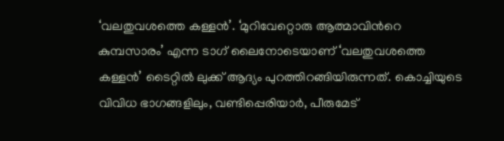‘വലതുവശത്തെ കള്ളൻ’. ‘മുറിവേറ്റൊരു ആത്മാവിന്‍റെ കുമ്പസാരം’ എന്ന ടാഗ് ലൈനോടെയാണ് ‘വലതുവശത്തെ കള്ളൻ’ ടൈറ്റിൽ ലുക്ക് ആദ്യം പുറത്തിറങ്ങിയിരുന്നത്. കൊച്ചിയുടെ വിവിധ ഭാഗങ്ങളിലും, വണ്ടിപ്പെരിയാർ, പീരുമേട്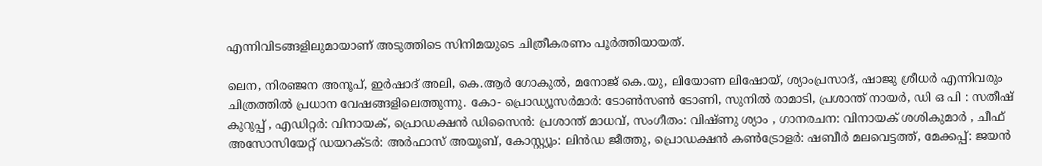എന്നിവിടങ്ങളിലുമായാണ് അടുത്തിടെ സിനിമയുടെ ചിത്രീകരണം പൂർത്തിയായത്.

ലെന, നിരഞ്ജന അനൂപ്, ഇർഷാദ് അലി, കെ.ആർ ഗോകുൽ, മനോജ് കെ.യു, ലിയോണ ലിഷോയ്, ശ്യാംപ്രസാദ്, ഷാജു ശ്രീധർ എന്നിവരും ചിത്രത്തിൽ പ്രധാന വേഷങ്ങളിലെത്തുന്നു. കോ- പ്രൊഡ്യൂസർമാർ: ടോൺസൺ ടോണി, സുനിൽ രാമാടി, പ്രശാന്ത് നായർ, ഡി ഒ പി : സതീഷ് കുറുപ്പ് , എഡിറ്റർ: വിനായക്, പ്രൊഡക്ഷൻ ഡിസൈൻ: പ്രശാന്ത് മാധവ്, സംഗീതം: വിഷ്ണു ശ്യാം , ഗാനരചന: വിനായക് ശശികുമാർ , ചീഫ് അസോസിയേറ്റ് ഡയറക്ടർ: അർഫാസ് അയൂബ്, കോസ്റ്റ്യൂം: ലിൻഡ ജീത്തു, പ്രൊഡക്ഷൻ കൺട്രോളർ: ഷബീർ മലവെട്ടത്ത്, മേക്കപ്പ്: ജയൻ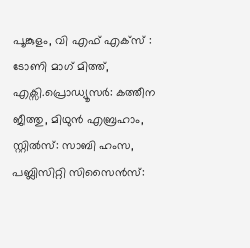പൂങ്കുളം, വി എഫ് എക്സ് : ടോണി മാഗ് മിത്ത്, എക്സി.പ്രൊഡ്യൂസർ: കത്തീന ജീത്തു, മിഥുൻ എബ്രഹാം, സ്റ്റിൽസ്: സാബി ഹംസ, പബ്ലിസിറ്റി സിസൈൻസ്: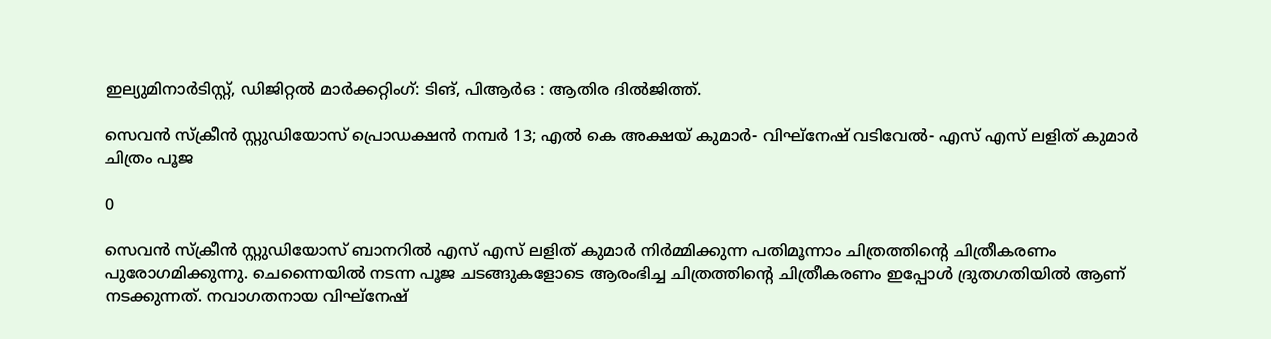ഇല്യുമിനാർടിസ്റ്റ്, ഡിജിറ്റൽ മാർക്കറ്റിംഗ്: ടിങ്, പിആർഒ : ആതിര ദിൽജിത്ത്.

സെവൻ സ്ക്രീൻ സ്റ്റുഡിയോസ് പ്രൊഡക്ഷൻ നമ്പർ 13; എൽ കെ അക്ഷയ് കുമാർ- വിഘ്‌നേഷ് വടിവേൽ- എസ് എസ് ലളിത് കുമാർ ചിത്രം പൂജ

0

സെവൻ സ്ക്രീൻ സ്റ്റുഡിയോസ് ബാനറിൽ എസ് എസ് ലളിത് കുമാർ നിർമ്മിക്കുന്ന പതിമൂന്നാം ചിത്രത്തിന്റെ ചിത്രീകരണം പുരോഗമിക്കുന്നു. ചെന്നൈയിൽ നടന്ന പൂജ ചടങ്ങുകളോടെ ആരംഭിച്ച ചിത്രത്തിന്റെ ചിത്രീകരണം ഇപ്പോൾ ദ്രുതഗതിയിൽ ആണ് നടക്കുന്നത്. നവാഗതനായ വിഘ്‌നേഷ്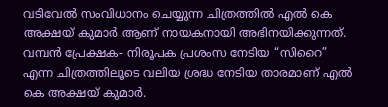വടിവേൽ സംവിധാനം ചെയ്യുന്ന ചിത്രത്തിൽ എൽ കെ അക്ഷയ് കുമാർ ആണ് നായകനായി അഭിനയിക്കുന്നത്. വമ്പൻ പ്രേക്ഷക- നിരൂപക പ്രശംസ നേടിയ “സിറൈ” എന്ന ചിത്രത്തിലൂടെ വലിയ ശ്രദ്ധ നേടിയ താരമാണ് എൽ കെ അക്ഷയ് കുമാർ.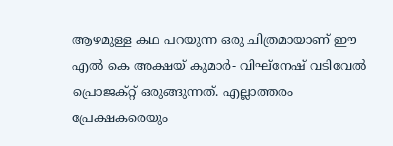ആഴമുള്ള കഥ പറയുന്ന ഒരു ചിത്രമായാണ് ഈ എൽ കെ അക്ഷയ് കുമാർ- വിഘ്‌നേഷ് വടിവേൽ പ്രൊജക്റ്റ് ഒരുങ്ങുന്നത്. എല്ലാത്തരം പ്രേക്ഷകരെയും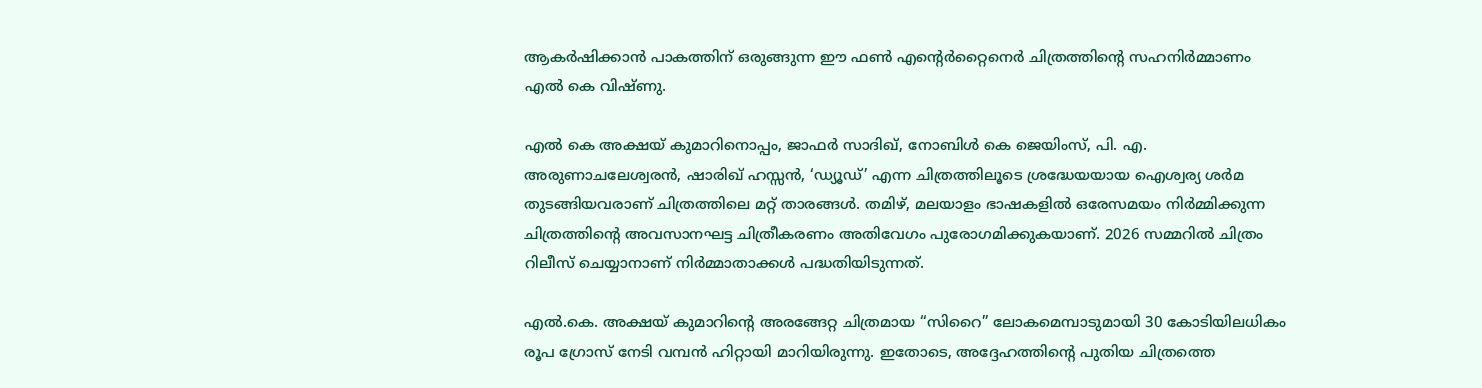ആകർഷിക്കാൻ പാകത്തിന് ഒരുങ്ങുന്ന ഈ ഫൺ എന്റെർറ്റൈനെർ ചിത്രത്തിന്റെ സഹനിർമ്മാണം എൽ കെ വിഷ്ണു.

എൽ കെ അക്ഷയ് കുമാറിനൊപ്പം, ജാഫർ സാദിഖ്, നോബിൾ കെ ജെയിംസ്, പി. എ. അരുണാചലേശ്വരൻ, ഷാരിഖ് ഹസ്സൻ, ‘ഡ്യൂഡ്’ എന്ന ചിത്രത്തിലൂടെ ശ്രദ്ധേയയായ ഐശ്വര്യ ശർമ തുടങ്ങിയവരാണ് ചിത്രത്തിലെ മറ്റ് താരങ്ങൾ. തമിഴ്, മലയാളം ഭാഷകളിൽ ഒരേസമയം നിർമ്മിക്കുന്ന ചിത്രത്തിൻ്റെ അവസാനഘട്ട ചിത്രീകരണം അതിവേഗം പുരോഗമിക്കുകയാണ്. 2026 സമ്മറിൽ ചിത്രം റിലീസ് ചെയ്യാനാണ് നിർമ്മാതാക്കൾ പദ്ധതിയിടുന്നത്.

എൽ.കെ. അക്ഷയ് കുമാറിൻ്റെ അരങ്ങേറ്റ ചിത്രമായ “സിറൈ” ലോകമെമ്പാടുമായി 30 കോടിയിലധികം രൂപ ഗ്രോസ് നേടി വമ്പൻ ഹിറ്റായി മാറിയിരുന്നു. ഇതോടെ, അദ്ദേഹത്തിന്റെ പുതിയ ചിത്രത്തെ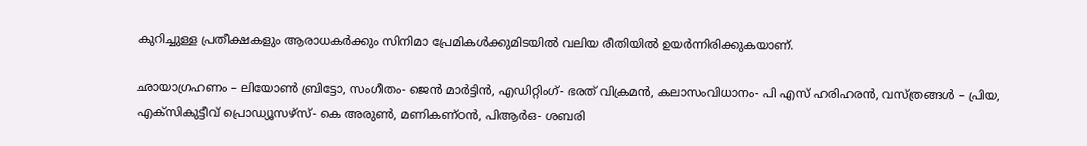കുറിച്ചുള്ള പ്രതീക്ഷകളും ആരാധകർക്കും സിനിമാ പ്രേമികൾക്കുമിടയിൽ വലിയ രീതിയിൽ ഉയർന്നിരിക്കുകയാണ്.

ഛായാഗ്രഹണം – ലിയോൺ ബ്രിട്ടോ, സംഗീതം- ജെൻ മാർട്ടിൻ, എഡിറ്റിംഗ്- ഭരത് വിക്രമൻ, കലാസംവിധാനം- പി എസ് ഹരിഹരൻ, വസ്ത്രങ്ങൾ – പ്രിയ, എക്സികുട്ടീവ് പ്രൊഡ്യൂസഴ്സ്- കെ അരുൺ, മണികണ്ഠൻ, പിആർഒ- ശബരി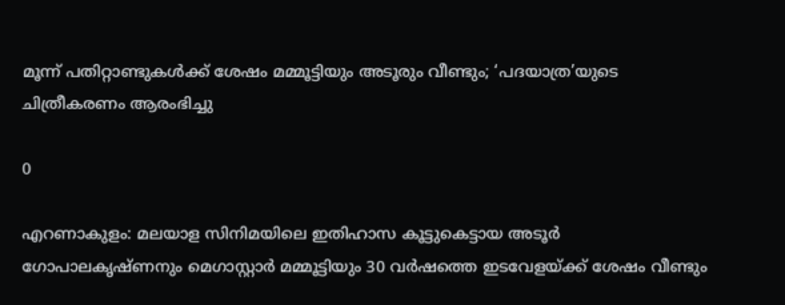മൂന്ന് പതിറ്റാണ്ടുകൾക്ക് ശേഷം മമ്മൂട്ടിയും അടൂരും വീണ്ടും; ‘പദയാത്ര’യുടെ ചിത്രീകരണം ആരംഭിച്ചു

0

എറണാകുളം: മലയാള സിനിമയിലെ ഇതിഹാസ കൂട്ടുകെട്ടായ അടൂർ ഗോപാലകൃഷ്ണനും മെഗാസ്റ്റാർ മമ്മൂട്ടിയും 30 വർഷത്തെ ഇടവേളയ്ക്ക് ശേഷം വീണ്ടും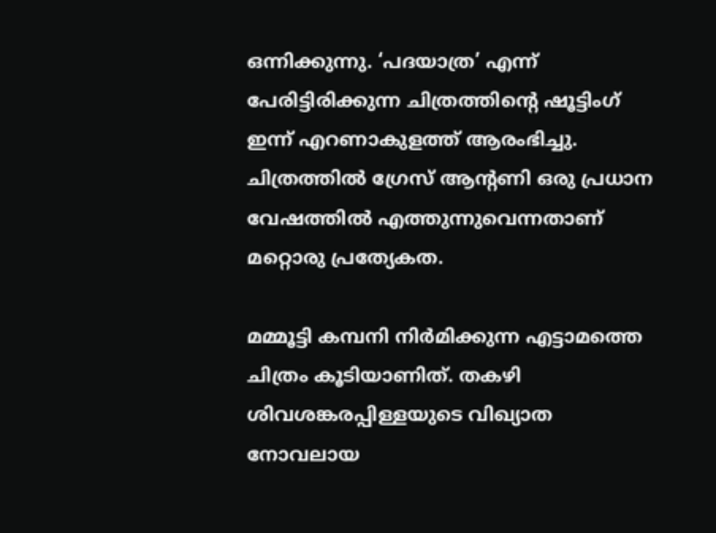ഒന്നിക്കുന്നു. ‘പദയാത്ര’ എന്ന് പേരിട്ടിരിക്കുന്ന ചിത്രത്തിന്റെ ഷൂട്ടിംഗ് ഇന്ന് എറണാകുളത്ത് ആരംഭിച്ചു. ചിത്രത്തിൽ ഗ്രേസ് ആന്റണി ഒരു പ്രധാന വേഷത്തിൽ എത്തുന്നുവെന്നതാണ് മറ്റൊരു പ്രത്യേകത.

മമ്മൂട്ടി കമ്പനി നിർമിക്കുന്ന എട്ടാമത്തെ ചിത്രം കൂടിയാണിത്. തകഴി ശിവശങ്കരപ്പിള്ളയുടെ വിഖ്യാത നോവലായ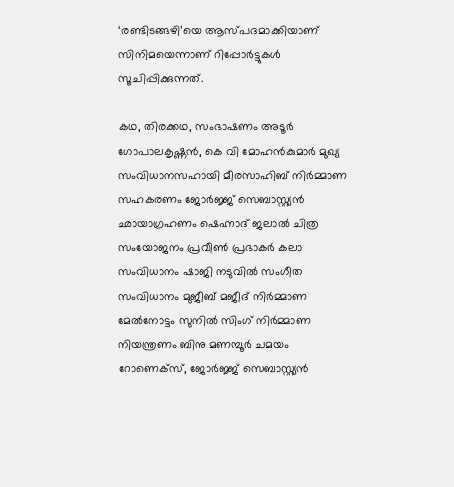‘രണ്ടിടങ്ങഴി’യെ ആസ്പദമാക്കിയാണ് സിനിമയെന്നാണ് റിപ്പോർട്ടുകൾ സൂചിപ്പിക്കുന്നത്.

കഥ, തിരക്കഥ, സംഭാഷണം അടൂർ ഗോപാലകൃഷ്ണൻ, കെ വി മോഹൻകുമാർ മുഖ്യ സംവിധാനസഹായി മീരസാഹിബ് നിർമ്മാണ സഹകരണം ജോർജ്ജ് സെബാസ്റ്റ്യൻ ഛായാഗ്രഹണം ഷെഹ്നാദ് ജലാൽ ചിത്ര സംയോജനം പ്രവീൺ പ്രഭാകർ കലാ സംവിധാനം ഷാജി നടുവിൽ സംഗീത സംവിധാനം മുജീബ് മജീദ് നിർമ്മാണ മേൽനോട്ടം സുനിൽ സിംഗ് നിർമ്മാണ നിയന്ത്രണം ബിനു മണമ്പൂർ ചമയം റോണെക്സ്, ജോർജ്ജ് സെബാസ്റ്റ്യൻ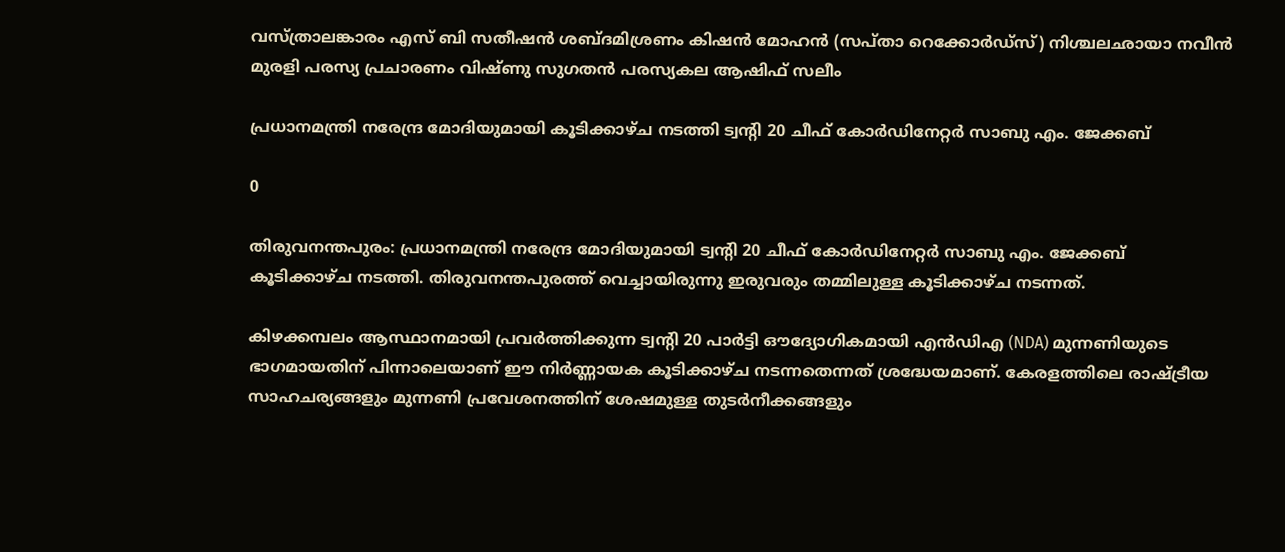വസ്ത്രാലങ്കാരം എസ് ബി സതീഷൻ ശബ്ദമിശ്രണം കിഷൻ മോഹൻ (സപ്താ റെക്കോർഡ്സ്) നിശ്ചലഛായാ നവീൻ മുരളി പരസ്യ പ്രചാരണം വിഷ്ണു സുഗതൻ പരസ്യകല ആഷിഫ് സലീം

പ്രധാനമന്ത്രി നരേന്ദ്ര മോദിയുമായി കൂടിക്കാഴ്ച നടത്തി ട്വന്റി 20 ചീഫ് കോർഡിനേറ്റർ സാബു എം. ജേക്കബ്

0

തിരുവനന്തപുരം: പ്രധാനമന്ത്രി നരേന്ദ്ര മോദിയുമായി ട്വന്റി 20 ചീഫ് കോർഡിനേറ്റർ സാബു എം. ജേക്കബ് കൂടിക്കാഴ്ച നടത്തി. തിരുവനന്തപുരത്ത് വെച്ചായിരുന്നു ഇരുവരും തമ്മിലുള്ള കൂടിക്കാഴ്ച നടന്നത്.

കിഴക്കമ്പലം ആസ്ഥാനമായി പ്രവര്‍ത്തിക്കുന്ന ട്വന്റി 20 പാര്‍ട്ടി ഔദ്യോഗികമായി എന്‍ഡിഎ (NDA) മുന്നണിയുടെ ഭാഗമായതിന് പിന്നാലെയാണ് ഈ നിർണ്ണായക കൂടിക്കാഴ്ച നടന്നതെന്നത് ശ്രദ്ധേയമാണ്. കേരളത്തിലെ രാഷ്ട്രീയ സാഹചര്യങ്ങളും മുന്നണി പ്രവേശനത്തിന് ശേഷമുള്ള തുടർനീക്കങ്ങളും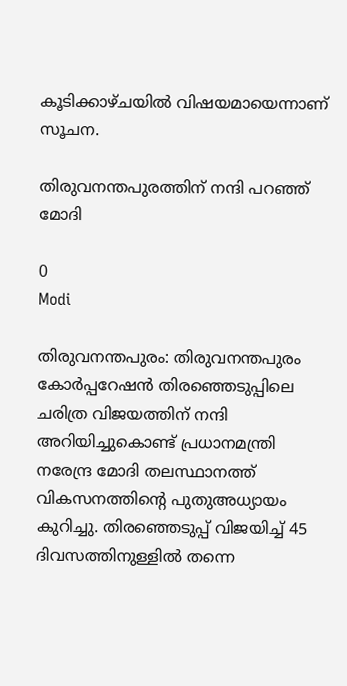കൂടിക്കാഴ്ചയിൽ വിഷയമായെന്നാണ് സൂചന.

തിരുവനന്തപുരത്തിന് നന്ദി പറഞ്ഞ് മോദി

0
Modi

തിരുവനന്തപുരം: തിരുവനന്തപുരം കോർപ്പറേഷൻ തിരഞ്ഞെടുപ്പിലെ ചരിത്ര വിജയത്തിന് നന്ദി അറിയിച്ചുകൊണ്ട് പ്രധാനമന്ത്രി നരേന്ദ്ര മോദി തലസ്ഥാനത്ത് വികസനത്തിന്റെ പുതുഅധ്യായം കുറിച്ചു. തിരഞ്ഞെടുപ്പ് വിജയിച്ച് 45 ദിവസത്തിനുള്ളിൽ തന്നെ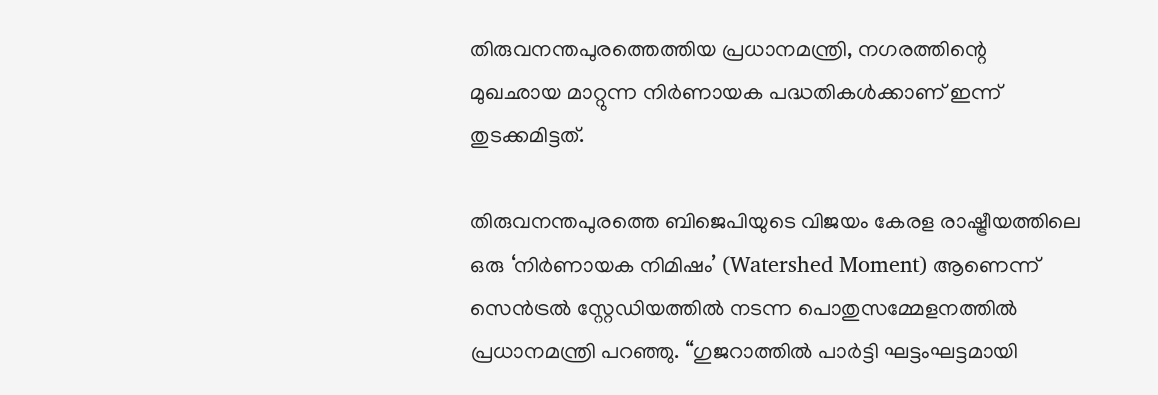തിരുവനന്തപുരത്തെത്തിയ പ്രധാനമന്ത്രി, നഗരത്തിന്റെ മുഖഛായ മാറ്റുന്ന നിർണായക പദ്ധതികൾക്കാണ് ഇന്ന് തുടക്കമിട്ടത്.

തിരുവനന്തപുരത്തെ ബിജെപിയുടെ വിജയം കേരള രാഷ്ട്രീയത്തിലെ ഒരു ‘നിർണായക നിമിഷം’ (Watershed Moment) ആണെന്ന് സെൻട്രൽ സ്റ്റേഡിയത്തിൽ നടന്ന പൊതുസമ്മേളനത്തിൽ പ്രധാനമന്ത്രി പറഞ്ഞു. “ഗുജറാത്തിൽ പാർട്ടി ഘട്ടംഘട്ടമായി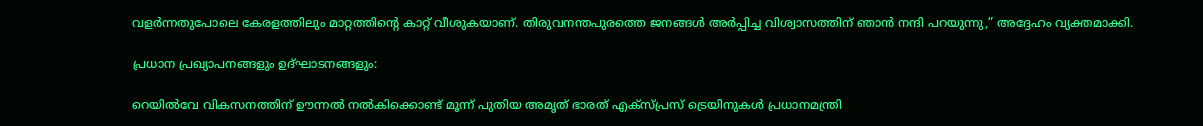വളർന്നതുപോലെ കേരളത്തിലും മാറ്റത്തിന്റെ കാറ്റ് വീശുകയാണ്. തിരുവനന്തപുരത്തെ ജനങ്ങൾ അർപ്പിച്ച വിശ്വാസത്തിന് ഞാൻ നന്ദി പറയുന്നു,” അദ്ദേഹം വ്യക്തമാക്കി.

പ്രധാന പ്രഖ്യാപനങ്ങളും ഉദ്ഘാടനങ്ങളും:

റെയിൽവേ വികസനത്തിന് ഊന്നൽ നൽകിക്കൊണ്ട് മൂന്ന് പുതിയ അമൃത് ഭാരത് എക്‌സ്‌പ്രസ് ട്രെയിനുകൾ പ്രധാനമന്ത്രി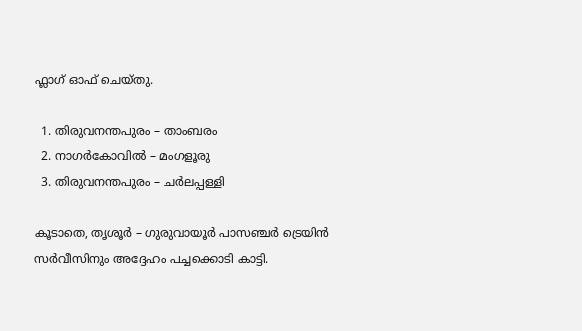ഫ്ലാഗ് ഓഫ് ചെയ്തു.

  1. തിരുവനന്തപുരം – താംബരം
  2. നാഗർകോവിൽ – മംഗളൂരു
  3. തിരുവനന്തപുരം – ചർലപ്പള്ളി

കൂടാതെ, തൃശൂർ – ഗുരുവായൂർ പാസഞ്ചർ ട്രെയിൻ സർവീസിനും അദ്ദേഹം പച്ചക്കൊടി കാട്ടി.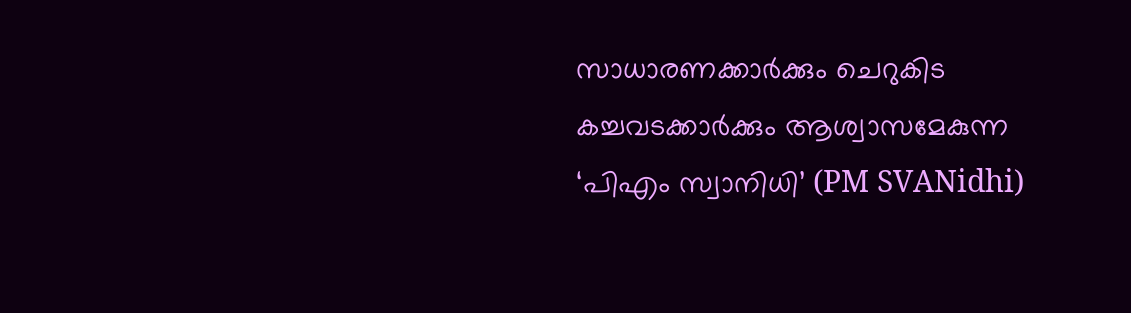സാധാരണക്കാർക്കും ചെറുകിട കച്ചവടക്കാർക്കും ആശ്വാസമേകുന്ന ‘പിഎം സ്വാനിധി’ (PM SVANidhi)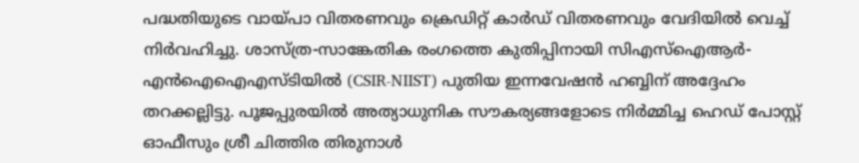പദ്ധതിയുടെ വായ്പാ വിതരണവും ക്രെഡിറ്റ് കാർഡ് വിതരണവും വേദിയിൽ വെച്ച് നിർവഹിച്ചു. ശാസ്ത്ര-സാങ്കേതിക രംഗത്തെ കുതിപ്പിനായി സിഎസ്ഐആർ-എൻഐഐഎസ്ടിയിൽ (CSIR-NIIST) പുതിയ ഇന്നവേഷൻ ഹബ്ബിന് അദ്ദേഹം തറക്കല്ലിട്ടു. പൂജപ്പുരയിൽ അത്യാധുനിക സൗകര്യങ്ങളോടെ നിർമ്മിച്ച ഹെഡ് പോസ്റ്റ് ഓഫീസും ശ്രീ ചിത്തിര തിരുനാൾ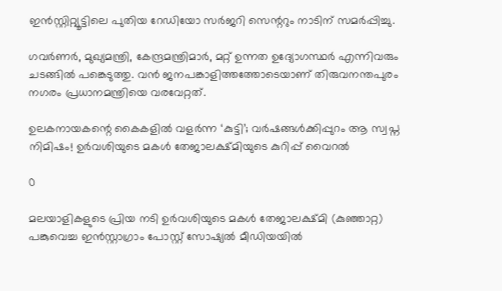ഇൻസ്റ്റിറ്റ്യൂട്ടിലെ പുതിയ റേഡിയോ സർജറി സെന്ററും നാടിന് സമർപ്പിച്ചു.

ഗവർണർ, മുഖ്യമന്ത്രി, കേന്ദ്രമന്ത്രിമാർ, മറ്റ് ഉന്നത ഉദ്യോഗസ്ഥർ എന്നിവരും ചടങ്ങിൽ പങ്കെടുത്തു. വൻ ജനപങ്കാളിത്തത്തോടെയാണ് തിരുവനന്തപുരം നഗരം പ്രധാനമന്ത്രിയെ വരവേറ്റത്.

ഉലകനായകന്റെ കൈകളിൽ വളർന്ന ‘കുട്ടി’; വർഷങ്ങൾക്കിപ്പുറം ആ സ്വപ്ന നിമിഷം! ഉർവശിയുടെ മകൾ തേജാലക്ഷ്മിയുടെ കുറിപ്പ് വൈറൽ

0

മലയാളികളുടെ പ്രിയ നടി ഉർവശിയുടെ മകൾ തേജാലക്ഷ്മി (കുഞ്ഞാറ്റ) പങ്കുവെച്ച ഇൻസ്റ്റാഗ്രാം പോസ്റ്റ് സോഷ്യൽ മീഡിയയിൽ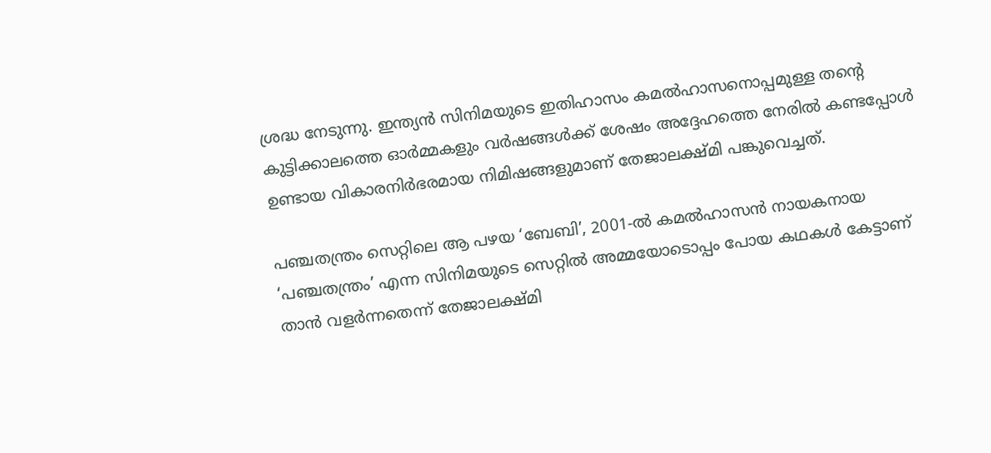ശ്രദ്ധ നേടുന്നു. ഇന്ത്യൻ സിനിമയുടെ ഇതിഹാസം കമൽഹാസനൊപ്പമുള്ള തന്റെ കുട്ടിക്കാലത്തെ ഓർമ്മകളും വർഷങ്ങൾക്ക് ശേഷം അദ്ദേഹത്തെ നേരിൽ കണ്ടപ്പോൾ ഉണ്ടായ വികാരനിർഭരമായ നിമിഷങ്ങളുമാണ് തേജാലക്ഷ്മി പങ്കുവെച്ചത്.

പഞ്ചതന്ത്രം സെറ്റിലെ ആ പഴയ ‘ബേബി’, 2001-ൽ കമൽഹാസൻ നായകനായ ‘പഞ്ചതന്ത്രം’ എന്ന സിനിമയുടെ സെറ്റിൽ അമ്മയോടൊപ്പം പോയ കഥകൾ കേട്ടാണ് താൻ വളർന്നതെന്ന് തേജാലക്ഷ്മി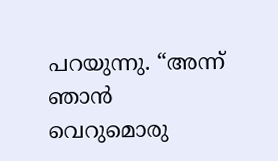പറയുന്നു. “അന്ന് ഞാൻ വെറുമൊരു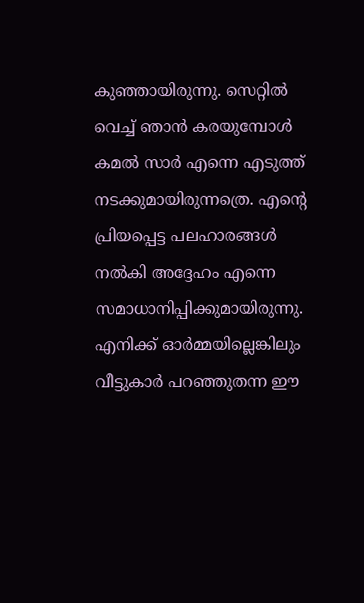കുഞ്ഞായിരുന്നു. സെറ്റിൽ വെച്ച് ഞാൻ കരയുമ്പോൾ കമൽ സാർ എന്നെ എടുത്ത് നടക്കുമായിരുന്നത്രെ. എന്റെ പ്രിയപ്പെട്ട പലഹാരങ്ങൾ നൽകി അദ്ദേഹം എന്നെ സമാധാനിപ്പിക്കുമായിരുന്നു. എനിക്ക് ഓർമ്മയില്ലെങ്കിലും വീട്ടുകാർ പറഞ്ഞുതന്ന ഈ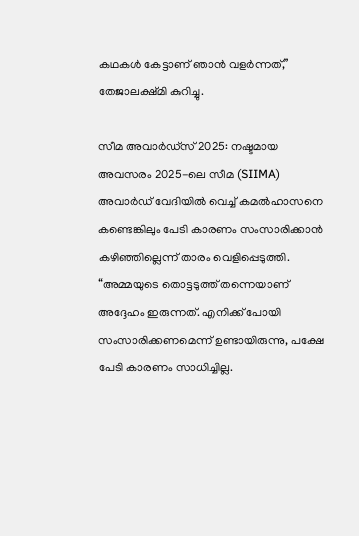കഥകൾ കേട്ടാണ് ഞാൻ വളർന്നത്,” തേജാലക്ഷ്മി കുറിച്ചു.

സീമ അവാർഡ്‌സ് 2025: നഷ്ടമായ അവസരം 2025-ലെ സീമ (SIIMA) അവാർഡ് വേദിയിൽ വെച്ച് കമൽഹാസനെ കണ്ടെങ്കിലും പേടി കാരണം സംസാരിക്കാൻ കഴിഞ്ഞില്ലെന്ന് താരം വെളിപ്പെടുത്തി. “അമ്മയുടെ തൊട്ടടുത്ത് തന്നെയാണ് അദ്ദേഹം ഇരുന്നത്. എനിക്ക് പോയി സംസാരിക്കണമെന്ന് ഉണ്ടായിരുന്നു, പക്ഷേ പേടി കാരണം സാധിച്ചില്ല.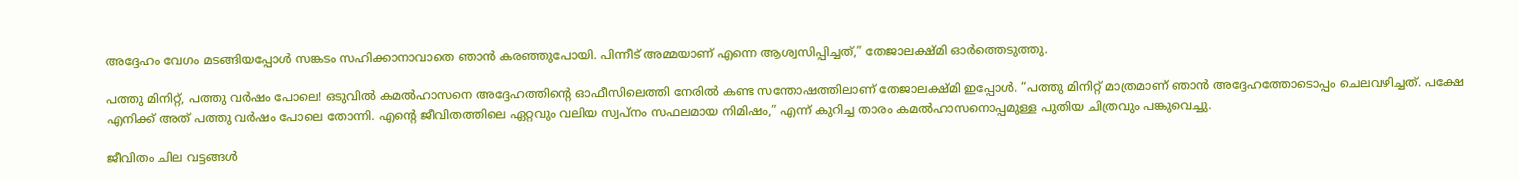അദ്ദേഹം വേഗം മടങ്ങിയപ്പോൾ സങ്കടം സഹിക്കാനാവാതെ ഞാൻ കരഞ്ഞുപോയി. പിന്നീട് അമ്മയാണ് എന്നെ ആശ്വസിപ്പിച്ചത്,” തേജാലക്ഷ്മി ഓർത്തെടുത്തു.

പത്തു മിനിറ്റ്, പത്തു വർഷം പോലെ! ഒടുവിൽ കമൽഹാസനെ അദ്ദേഹത്തിന്റെ ഓഫീസിലെത്തി നേരിൽ കണ്ട സന്തോഷത്തിലാണ് തേജാലക്ഷ്മി ഇപ്പോൾ. “പത്തു മിനിറ്റ് മാത്രമാണ് ഞാൻ അദ്ദേഹത്തോടൊപ്പം ചെലവഴിച്ചത്. പക്ഷേ എനിക്ക് അത് പത്തു വർഷം പോലെ തോന്നി. എന്റെ ജീവിതത്തിലെ ഏറ്റവും വലിയ സ്വപ്നം സഫലമായ നിമിഷം,” എന്ന് കുറിച്ച താരം കമൽഹാസനൊപ്പമുള്ള പുതിയ ചിത്രവും പങ്കുവെച്ചു.

ജീവിതം ചില വട്ടങ്ങൾ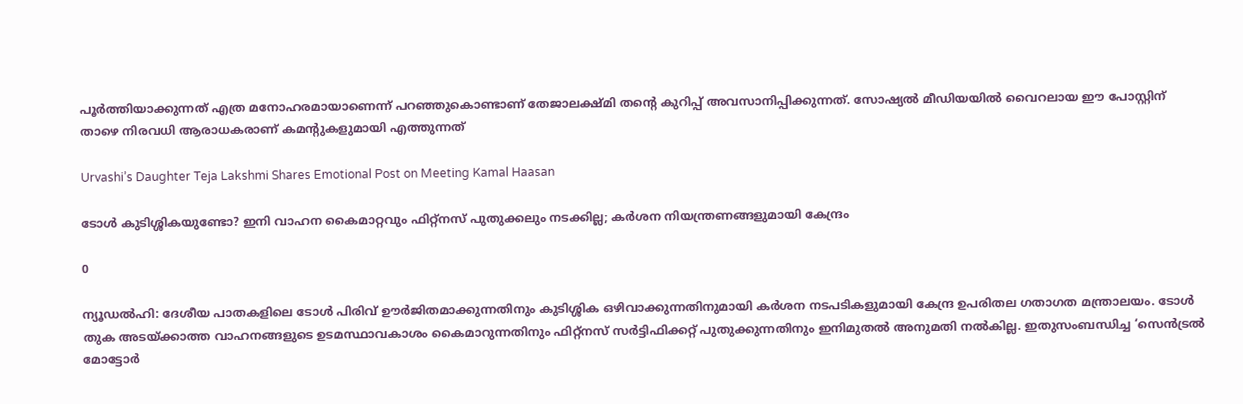പൂർത്തിയാക്കുന്നത് എത്ര മനോഹരമായാണെന്ന് പറഞ്ഞുകൊണ്ടാണ് തേജാലക്ഷ്മി തന്റെ കുറിപ്പ് അവസാനിപ്പിക്കുന്നത്. സോഷ്യൽ മീഡിയയിൽ വൈറലായ ഈ പോസ്റ്റിന് താഴെ നിരവധി ആരാധകരാണ് കമന്റുകളുമായി എത്തുന്നത്

Urvashi’s Daughter Teja Lakshmi Shares Emotional Post on Meeting Kamal Haasan

ടോൾ കുടിശ്ശികയുണ്ടോ? ഇനി വാഹന കൈമാറ്റവും ഫിറ്റ്‌നസ് പുതുക്കലും നടക്കില്ല; കർശന നിയന്ത്രണങ്ങളുമായി കേന്ദ്രം

0

ന്യൂഡൽഹി: ദേശീയ പാതകളിലെ ടോൾ പിരിവ് ഊർജിതമാക്കുന്നതിനും കുടിശ്ശിക ഒഴിവാക്കുന്നതിനുമായി കർശന നടപടികളുമായി കേന്ദ്ര ഉപരിതല ഗതാഗത മന്ത്രാലയം. ടോൾ തുക അടയ്ക്കാത്ത വാഹനങ്ങളുടെ ഉടമസ്ഥാവകാശം കൈമാറുന്നതിനും ഫിറ്റ്‌നസ് സർട്ടിഫിക്കറ്റ് പുതുക്കുന്നതിനും ഇനിമുതൽ അനുമതി നൽകില്ല. ഇതുസംബന്ധിച്ച ‘സെൻട്രൽ മോട്ടോർ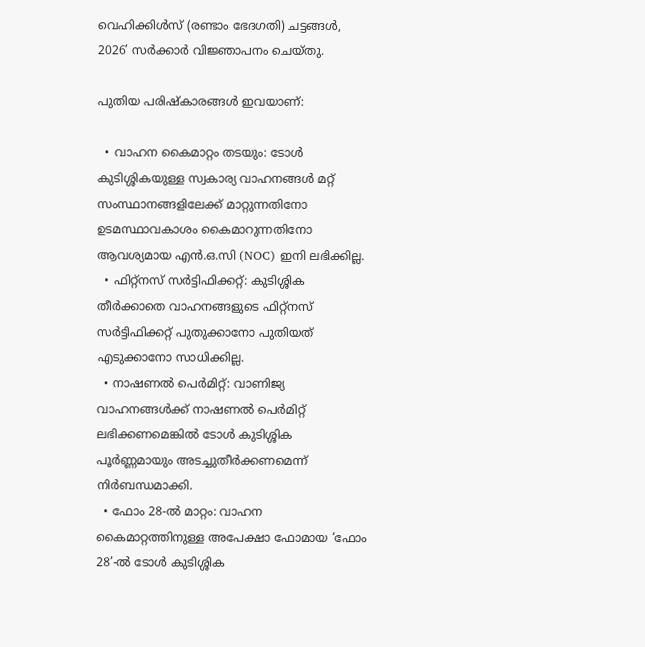വെഹിക്കിൾസ് (രണ്ടാം ഭേദഗതി) ചട്ടങ്ങൾ, 2026’ സർക്കാർ വിജ്ഞാപനം ചെയ്തു.

പുതിയ പരിഷ്കാരങ്ങൾ ഇവയാണ്:

  • വാഹന കൈമാറ്റം തടയും: ടോൾ കുടിശ്ശികയുള്ള സ്വകാര്യ വാഹനങ്ങൾ മറ്റ് സംസ്ഥാനങ്ങളിലേക്ക് മാറ്റുന്നതിനോ ഉടമസ്ഥാവകാശം കൈമാറുന്നതിനോ ആവശ്യമായ എൻ.ഒ.സി (NOC) ഇനി ലഭിക്കില്ല.
  • ഫിറ്റ്‌നസ് സർട്ടിഫിക്കറ്റ്: കുടിശ്ശിക തീർക്കാതെ വാഹനങ്ങളുടെ ഫിറ്റ്‌നസ് സർട്ടിഫിക്കറ്റ് പുതുക്കാനോ പുതിയത് എടുക്കാനോ സാധിക്കില്ല.
  • നാഷണൽ പെർമിറ്റ്: വാണിജ്യ വാഹനങ്ങൾക്ക് നാഷണൽ പെർമിറ്റ് ലഭിക്കണമെങ്കിൽ ടോൾ കുടിശ്ശിക പൂർണ്ണമായും അടച്ചുതീർക്കണമെന്ന് നിർബന്ധമാക്കി.
  • ഫോം 28-ൽ മാറ്റം: വാഹന കൈമാറ്റത്തിനുള്ള അപേക്ഷാ ഫോമായ ‘ഫോം 28’-ൽ ടോൾ കുടിശ്ശിക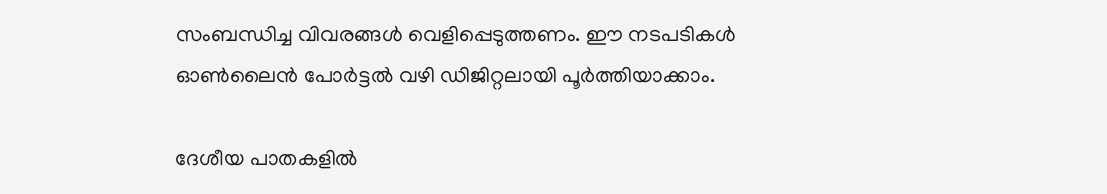സംബന്ധിച്ച വിവരങ്ങൾ വെളിപ്പെടുത്തണം. ഈ നടപടികൾ ഓൺലൈൻ പോർട്ടൽ വഴി ഡിജിറ്റലായി പൂർത്തിയാക്കാം.

ദേശീയ പാതകളിൽ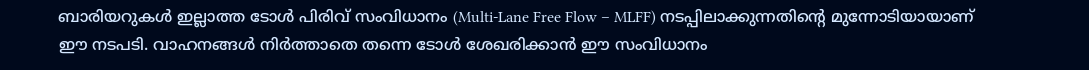ബാരിയറുകൾ ഇല്ലാത്ത ടോൾ പിരിവ് സംവിധാനം (Multi-Lane Free Flow – MLFF) നടപ്പിലാക്കുന്നതിന്റെ മുന്നോടിയായാണ് ഈ നടപടി. വാഹനങ്ങൾ നിർത്താതെ തന്നെ ടോൾ ശേഖരിക്കാൻ ഈ സംവിധാനം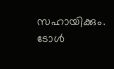സഹായിക്കും. ടോൾ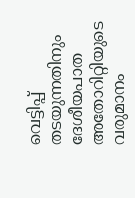വെട്ടിപ്പ് തടയുന്നതിനും ദേശീയപാത അതോറിറ്റിയുടെ വരുമാനം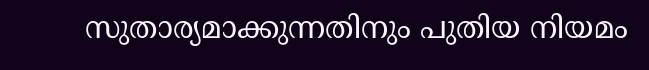സുതാര്യമാക്കുന്നതിനും പുതിയ നിയമം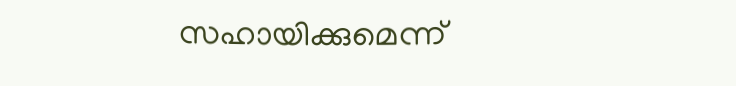സഹായിക്കുമെന്ന്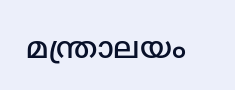മന്ത്രാലയം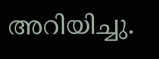അറിയിച്ചു.